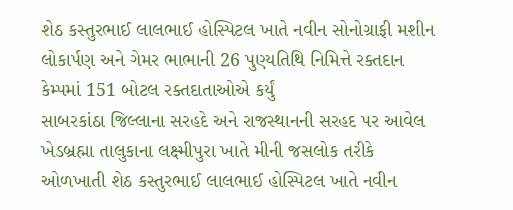શેઠ કસ્તુરભાઈ લાલભાઈ હોસ્પિટલ ખાતે નવીન સોનોગ્રાફી મશીન લોકાર્પણ અને ગેમર ભાભાની 26 પુણ્યતિથિ નિમિત્તે રક્તદાન કેમ્પમાં 151 બોટલ રક્તદાતાઓએ કર્યું
સાબરકાંઠા જિલ્લાના સરહદે અને રાજસ્થાનની સરહદ પર આવેલ ખેડબ્રહ્મા તાલુકાના લક્ષ્મીપુરા ખાતે મીની જસલોક તરીકે ઓળખાતી શેઠ કસ્તુરભાઈ લાલભાઈ હોસ્પિટલ ખાતે નવીન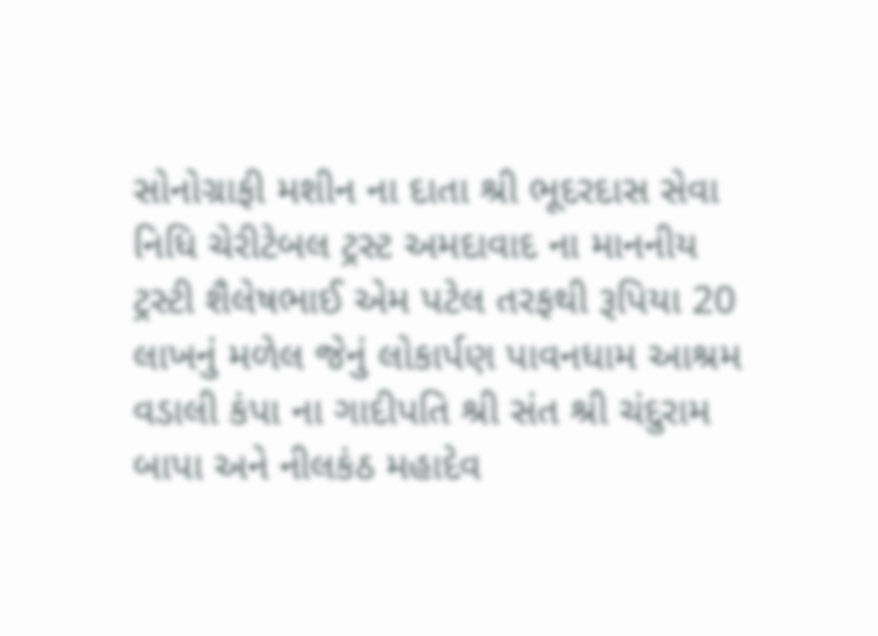સોનોગ્રાફી મશીન ના દાતા શ્રી ભૂદરદાસ સેવા નિધિ ચેરીટેબલ ટ્રસ્ટ અમદાવાદ ના માનનીય ટ્રસ્ટી શૈલેષભાઈ એમ પટેલ તરફથી રૂપિયા 20 લાખનું મળેલ જેનું લોકાર્પણ પાવનધામ આશ્રમ વડાલી કંપા ના ગાદીપતિ શ્રી સંત શ્રી ચંદુરામ બાપા અને નીલકંઠ મહાદેવ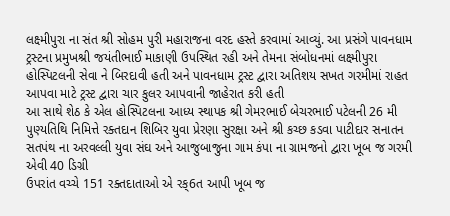લક્ષ્મીપુરા ના સંત શ્રી સોહમ પુરી મહારાજના વરદ હસ્તે કરવામાં આવ્યું. આ પ્રસંગે પાવનધામ ટ્રસ્ટના પ્રમુખશ્રી જયંતીભાઈ માકાણી ઉપસ્થિત રહી અને તેમના સંબોધનમાં લક્ષ્મીપુરા હોસ્પિટલની સેવા ને બિરદાવી હતી અને પાવનધામ ટ્રસ્ટ દ્વારા અતિશય સખત ગરમીમાં રાહત આપવા માટે ટ્રસ્ટ દ્વારા ચાર કુલર આપવાની જાહેરાત કરી હતી
આ સાથે શેઠ કે એલ હોસ્પિટલના આધ્ય સ્થાપક શ્રી ગેમરભાઈ બેચરભાઈ પટેલની 26 મી પુણ્યતિથિ નિમિત્તે રક્તદાન શિબિર યુવા પ્રેરણા સુરક્ષા અને શ્રી કચ્છ કડવા પાટીદાર સનાતન સતપંથ ના અરવલ્લી યુવા સંઘ અને આજુબાજુના ગામ કંપા ના ગ્રામજનો દ્વારા ખૂબ જ ગરમી એવી 40 ડિગ્રી
ઉપરાંત વચ્ચે 151 રક્તદાતાઓ એ રક્6ત આપી ખૂબ જ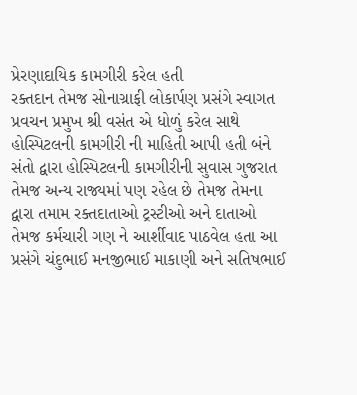પ્રેરણાદાયિક કામગીરી કરેલ હતી
રક્તદાન તેમજ સોનાગ્રાફી લોકાર્પણ પ્રસંગે સ્વાગત પ્રવચન પ્રમુખ શ્રી વસંત એ ધોળું કરેલ સાથે હોસ્પિટલની કામગીરી ની માહિતી આપી હતી બંને સંતો દ્વારા હોસ્પિટલની કામગીરીની સુવાસ ગુજરાત તેમજ અન્ય રાજ્યમાં પણ રહેલ છે તેમજ તેમના દ્વારા તમામ રક્તદાતાઓ ટ્રસ્ટીઓ અને દાતાઓ તેમજ કર્મચારી ગણ ને આર્શીવાદ પાઠવેલ હતા આ પ્રસંગે ચંદુભાઈ મનજીભાઈ માકાણી અને સતિષભાઈ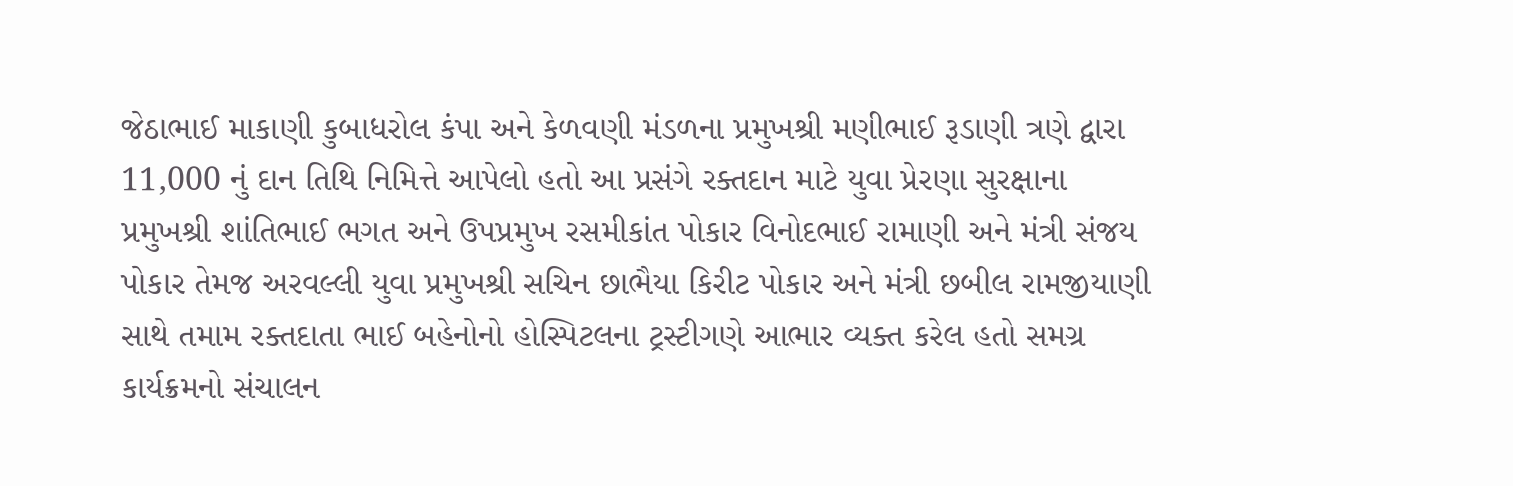જેઠાભાઈ માકાણી કુબાધરોલ કંપા અને કેળવણી મંડળના પ્રમુખશ્રી મણીભાઈ રૂડાણી ત્રણે દ્વારા 11,000 નું દાન તિથિ નિમિત્તે આપેલો હતો આ પ્રસંગે રક્તદાન માટે યુવા પ્રેરણા સુરક્ષાના પ્રમુખશ્રી શાંતિભાઈ ભગત અને ઉપપ્રમુખ રસમીકાંત પોકાર વિનોદભાઈ રામાણી અને મંત્રી સંજય પોકાર તેમજ અરવલ્લી યુવા પ્રમુખશ્રી સચિન છાભૈયા કિરીટ પોકાર અને મંત્રી છબીલ રામજીયાણી સાથે તમામ રક્તદાતા ભાઈ બહેનોનો હોસ્પિટલના ટ્રસ્ટીગણે આભાર વ્યક્ત કરેલ હતો સમગ્ર કાર્યક્રમનો સંચાલન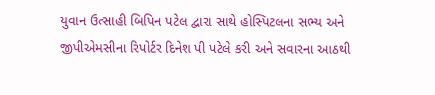યુવાન ઉત્સાહી બિપિન પટેલ દ્વારા સાથે હોસ્પિટલના સભ્ય અને જીપીએમસીના રિપોર્ટર દિનેશ પી પટેલે કરી અને સવારના આઠથી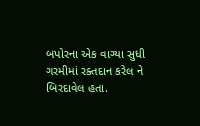બપોરના એક વાગ્યા સુધી ગરમીમાં રક્તદાન કરેલ ને બિરદાવેલ હતા.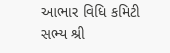આભાર વિધિ કમિટી સભ્ય શ્રી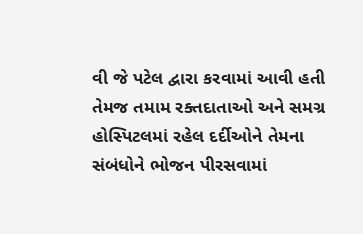વી જે પટેલ દ્વારા કરવામાં આવી હતી તેમજ તમામ રક્તદાતાઓ અને સમગ્ર હોસ્પિટલમાં રહેલ દર્દીઓને તેમના સંબંધોને ભોજન પીરસવામાં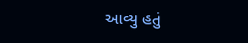આવ્યુ હતું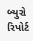બ્યુરો રિપોર્ટ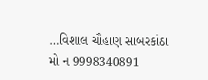…વિશાલ ચૌહાણ સાબરકાંઠા
મો ન 9998340891